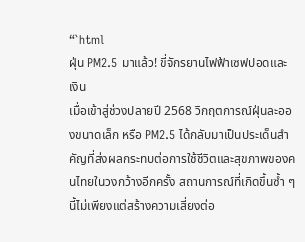“`html
ฝุ่น PM2.5 มาแล้ว! ขี่จักรยานไฟฟ้าเซฟปอดและเงิน
เมื่อเข้าสู่ช่วงปลายปี 2568 วิกฤตการณ์ฝุ่นละอองขนาดเล็ก หรือ PM2.5 ได้กลับมาเป็นประเด็นสำคัญที่ส่งผลกระทบต่อการใช้ชีวิตและสุขภาพของคนไทยในวงกว้างอีกครั้ง สถานการณ์ที่เกิดขึ้นซ้ำ ๆ นี้ไม่เพียงแต่สร้างความเสี่ยงต่อ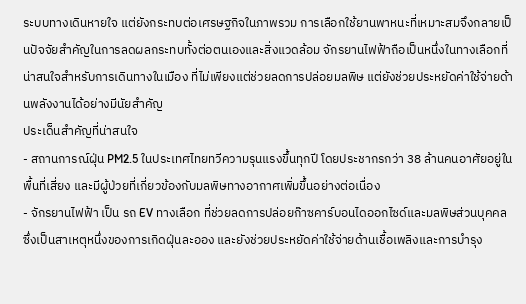ระบบทางเดินหายใจ แต่ยังกระทบต่อเศรษฐกิจในภาพรวม การเลือกใช้ยานพาหนะที่เหมาะสมจึงกลายเป็นปัจจัยสำคัญในการลดผลกระทบทั้งต่อตนเองและสิ่งแวดล้อม จักรยานไฟฟ้าถือเป็นหนึ่งในทางเลือกที่น่าสนใจสำหรับการเดินทางในเมือง ที่ไม่เพียงแต่ช่วยลดการปล่อยมลพิษ แต่ยังช่วยประหยัดค่าใช้จ่ายด้านพลังงานได้อย่างมีนัยสำคัญ
ประเด็นสำคัญที่น่าสนใจ
- สถานการณ์ฝุ่น PM2.5 ในประเทศไทยทวีความรุนแรงขึ้นทุกปี โดยประชากรกว่า 38 ล้านคนอาศัยอยู่ในพื้นที่เสี่ยง และมีผู้ป่วยที่เกี่ยวข้องกับมลพิษทางอากาศเพิ่มขึ้นอย่างต่อเนื่อง
- จักรยานไฟฟ้า เป็น รถ EV ทางเลือก ที่ช่วยลดการปล่อยก๊าซคาร์บอนไดออกไซด์และมลพิษส่วนบุคคล ซึ่งเป็นสาเหตุหนึ่งของการเกิดฝุ่นละออง และยังช่วยประหยัดค่าใช้จ่ายด้านเชื้อเพลิงและการบำรุง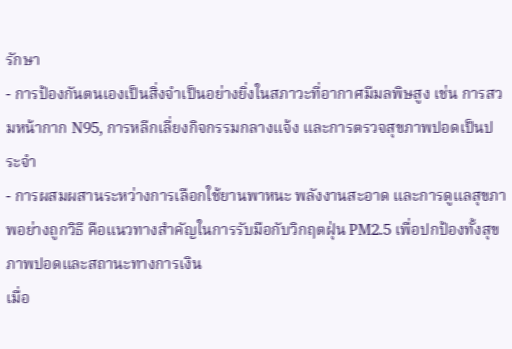รักษา
- การป้องกันตนเองเป็นสิ่งจำเป็นอย่างยิ่งในสภาวะที่อากาศมีมลพิษสูง เช่น การสวมหน้ากาก N95, การหลีกเลี่ยงกิจกรรมกลางแจ้ง และการตรวจสุขภาพปอดเป็นประจำ
- การผสมผสานระหว่างการเลือกใช้ยานพาหนะ พลังงานสะอาด และการดูแลสุขภาพอย่างถูกวิธี คือแนวทางสำคัญในการรับมือกับวิกฤตฝุ่น PM2.5 เพื่อปกป้องทั้งสุขภาพปอดและสถานะทางการเงิน
เมื่อ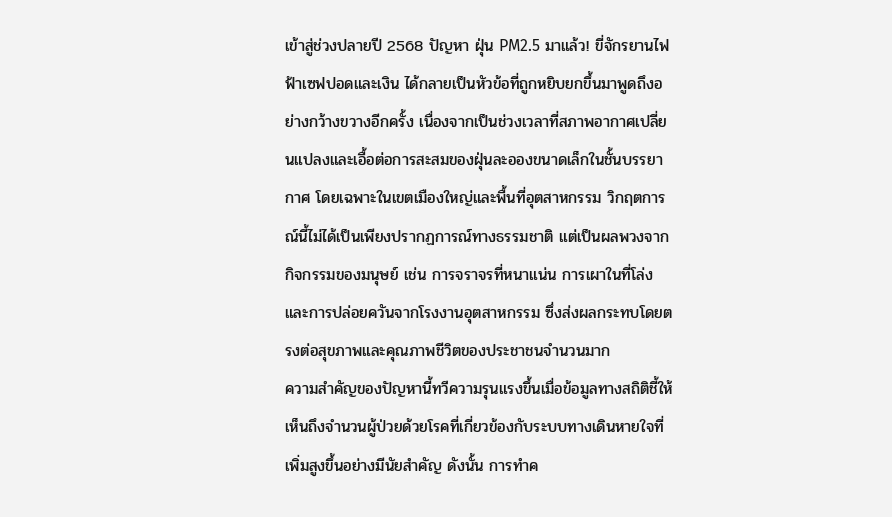เข้าสู่ช่วงปลายปี 2568 ปัญหา ฝุ่น PM2.5 มาแล้ว! ขี่จักรยานไฟฟ้าเซฟปอดและเงิน ได้กลายเป็นหัวข้อที่ถูกหยิบยกขึ้นมาพูดถึงอย่างกว้างขวางอีกครั้ง เนื่องจากเป็นช่วงเวลาที่สภาพอากาศเปลี่ยนแปลงและเอื้อต่อการสะสมของฝุ่นละอองขนาดเล็กในชั้นบรรยากาศ โดยเฉพาะในเขตเมืองใหญ่และพื้นที่อุตสาหกรรม วิกฤตการณ์นี้ไม่ได้เป็นเพียงปรากฏการณ์ทางธรรมชาติ แต่เป็นผลพวงจากกิจกรรมของมนุษย์ เช่น การจราจรที่หนาแน่น การเผาในที่โล่ง และการปล่อยควันจากโรงงานอุตสาหกรรม ซึ่งส่งผลกระทบโดยตรงต่อสุขภาพและคุณภาพชีวิตของประชาชนจำนวนมาก
ความสำคัญของปัญหานี้ทวีความรุนแรงขึ้นเมื่อข้อมูลทางสถิติชี้ให้เห็นถึงจำนวนผู้ป่วยด้วยโรคที่เกี่ยวข้องกับระบบทางเดินหายใจที่เพิ่มสูงขึ้นอย่างมีนัยสำคัญ ดังนั้น การทำค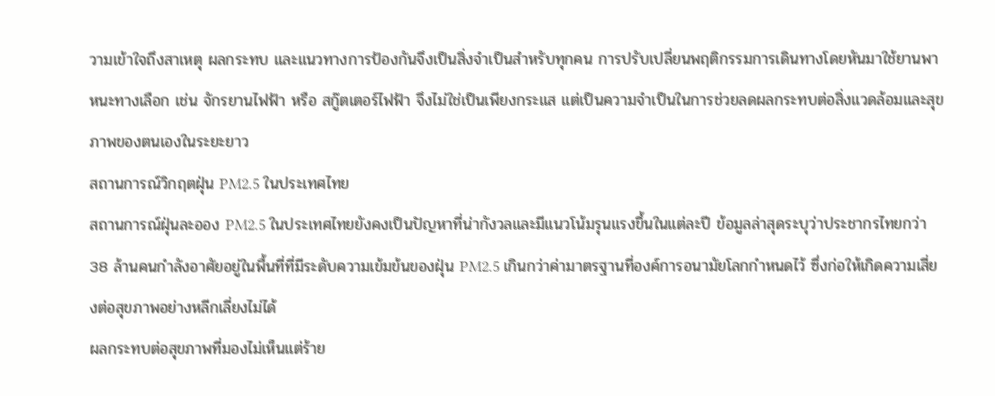วามเข้าใจถึงสาเหตุ ผลกระทบ และแนวทางการป้องกันจึงเป็นสิ่งจำเป็นสำหรับทุกคน การปรับเปลี่ยนพฤติกรรมการเดินทางโดยหันมาใช้ยานพาหนะทางเลือก เช่น จักรยานไฟฟ้า หรือ สกู๊ตเตอร์ไฟฟ้า จึงไม่ใช่เป็นเพียงกระแส แต่เป็นความจำเป็นในการช่วยลดผลกระทบต่อสิ่งแวดล้อมและสุขภาพของตนเองในระยะยาว
สถานการณ์วิกฤตฝุ่น PM2.5 ในประเทศไทย
สถานการณ์ฝุ่นละออง PM2.5 ในประเทศไทยยังคงเป็นปัญหาที่น่ากังวลและมีแนวโน้มรุนแรงขึ้นในแต่ละปี ข้อมูลล่าสุดระบุว่าประชากรไทยกว่า 38 ล้านคนกำลังอาศัยอยู่ในพื้นที่ที่มีระดับความเข้มข้นของฝุ่น PM2.5 เกินกว่าค่ามาตรฐานที่องค์การอนามัยโลกกำหนดไว้ ซึ่งก่อให้เกิดความเสี่ยงต่อสุขภาพอย่างหลีกเลี่ยงไม่ได้
ผลกระทบต่อสุขภาพที่มองไม่เห็นแต่ร้าย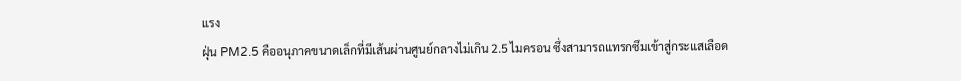แรง
ฝุ่น PM2.5 คืออนุภาคขนาดเล็กที่มีเส้นผ่านศูนย์กลางไม่เกิน 2.5 ไมครอน ซึ่งสามารถแทรกซึมเข้าสู่กระแสเลือด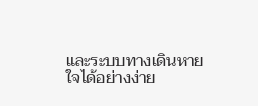และระบบทางเดินหายใจได้อย่างง่าย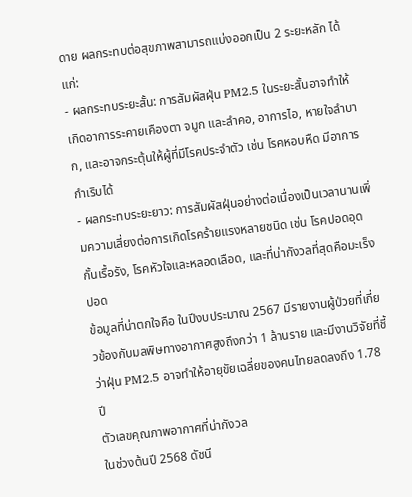ดาย ผลกระทบต่อสุขภาพสามารถแบ่งออกเป็น 2 ระยะหลัก ได้แก่:
- ผลกระทบระยะสั้น: การสัมผัสฝุ่น PM2.5 ในระยะสั้นอาจทำให้เกิดอาการระคายเคืองตา จมูก และลำคอ, อาการไอ, หายใจลำบาก, และอาจกระตุ้นให้ผู้ที่มีโรคประจำตัว เช่น โรคหอบหืด มีอาการกำเริบได้
- ผลกระทบระยะยาว: การสัมผัสฝุ่นอย่างต่อเนื่องเป็นเวลานานเพิ่มความเสี่ยงต่อการเกิดโรคร้ายแรงหลายชนิด เช่น โรคปอดอุดกั้นเรื้อรัง, โรคหัวใจและหลอดเลือด, และที่น่ากังวลที่สุดคือมะเร็งปอด
ข้อมูลที่น่าตกใจคือ ในปีงบประมาณ 2567 มีรายงานผู้ป่วยที่เกี่ยวข้องกับมลพิษทางอากาศสูงถึงกว่า 1 ล้านราย และมีงานวิจัยที่ชี้ว่าฝุ่น PM2.5 อาจทำให้อายุขัยเฉลี่ยของคนไทยลดลงถึง 1.78 ปี
ตัวเลขคุณภาพอากาศที่น่ากังวล
ในช่วงต้นปี 2568 ดัชนี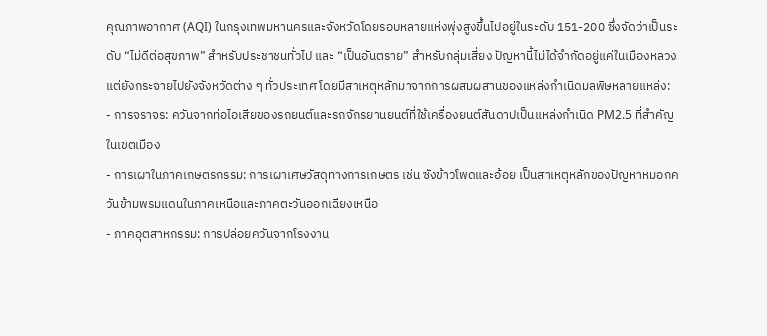คุณภาพอากาศ (AQI) ในกรุงเทพมหานครและจังหวัดโดยรอบหลายแห่งพุ่งสูงขึ้นไปอยู่ในระดับ 151-200 ซึ่งจัดว่าเป็นระดับ “ไม่ดีต่อสุขภาพ” สำหรับประชาชนทั่วไป และ “เป็นอันตราย” สำหรับกลุ่มเสี่ยง ปัญหานี้ไม่ได้จำกัดอยู่แค่ในเมืองหลวง แต่ยังกระจายไปยังจังหวัดต่าง ๆ ทั่วประเทศ โดยมีสาเหตุหลักมาจากการผสมผสานของแหล่งกำเนิดมลพิษหลายแหล่ง:
- การจราจร: ควันจากท่อไอเสียของรถยนต์และรถจักรยานยนต์ที่ใช้เครื่องยนต์สันดาปเป็นแหล่งกำเนิด PM2.5 ที่สำคัญในเขตเมือง
- การเผาในภาคเกษตรกรรม: การเผาเศษวัสดุทางการเกษตร เช่น ซังข้าวโพดและอ้อย เป็นสาเหตุหลักของปัญหาหมอกควันข้ามพรมแดนในภาคเหนือและภาคตะวันออกเฉียงเหนือ
- ภาคอุตสาหกรรม: การปล่อยควันจากโรงงาน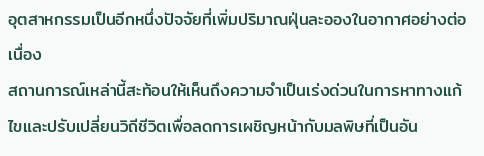อุตสาหกรรมเป็นอีกหนึ่งปัจจัยที่เพิ่มปริมาณฝุ่นละอองในอากาศอย่างต่อเนื่อง
สถานการณ์เหล่านี้สะท้อนให้เห็นถึงความจำเป็นเร่งด่วนในการหาทางแก้ไขและปรับเปลี่ยนวิถีชีวิตเพื่อลดการเผชิญหน้ากับมลพิษที่เป็นอัน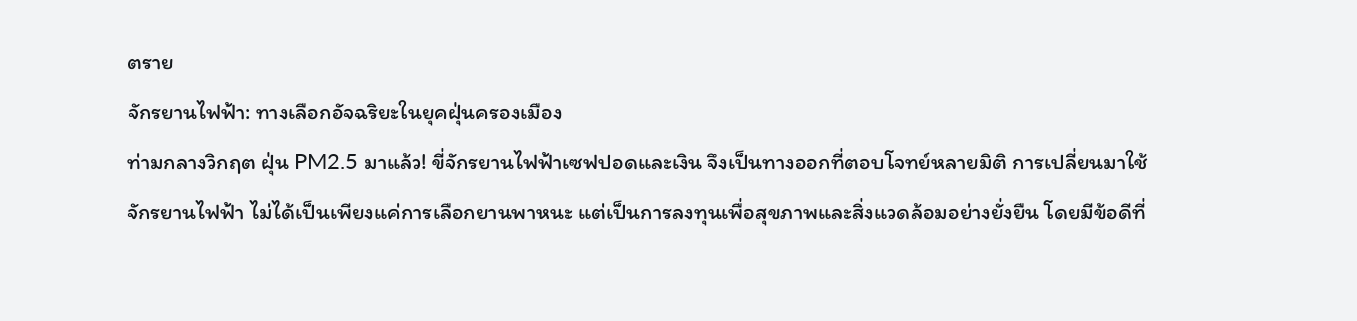ตราย
จักรยานไฟฟ้า: ทางเลือกอัจฉริยะในยุคฝุ่นครองเมือง
ท่ามกลางวิกฤต ฝุ่น PM2.5 มาแล้ว! ขี่จักรยานไฟฟ้าเซฟปอดและเงิน จึงเป็นทางออกที่ตอบโจทย์หลายมิติ การเปลี่ยนมาใช้ จักรยานไฟฟ้า ไม่ได้เป็นเพียงแค่การเลือกยานพาหนะ แต่เป็นการลงทุนเพื่อสุขภาพและสิ่งแวดล้อมอย่างยั่งยืน โดยมีข้อดีที่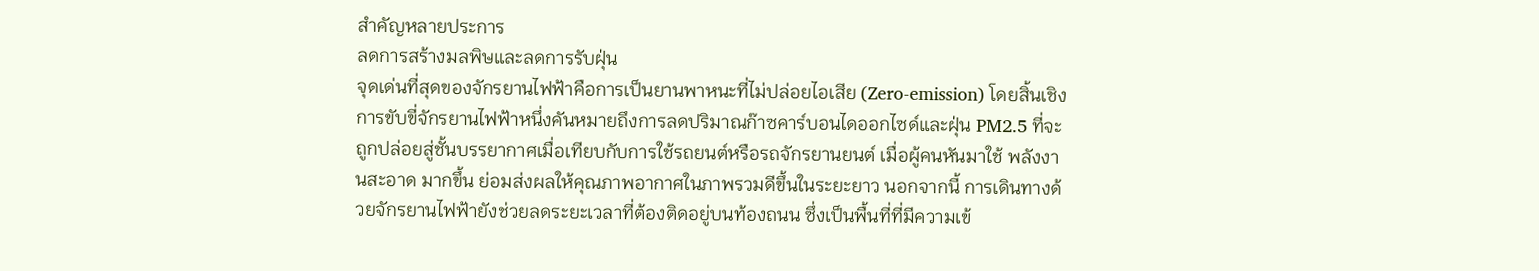สำคัญหลายประการ
ลดการสร้างมลพิษและลดการรับฝุ่น
จุดเด่นที่สุดของจักรยานไฟฟ้าคือการเป็นยานพาหนะที่ไม่ปล่อยไอเสีย (Zero-emission) โดยสิ้นเชิง การขับขี่จักรยานไฟฟ้าหนึ่งคันหมายถึงการลดปริมาณก๊าซคาร์บอนไดออกไซด์และฝุ่น PM2.5 ที่จะถูกปล่อยสู่ชั้นบรรยากาศเมื่อเทียบกับการใช้รถยนต์หรือรถจักรยานยนต์ เมื่อผู้คนหันมาใช้ พลังงานสะอาด มากขึ้น ย่อมส่งผลให้คุณภาพอากาศในภาพรวมดีขึ้นในระยะยาว นอกจากนี้ การเดินทางด้วยจักรยานไฟฟ้ายังช่วยลดระยะเวลาที่ต้องติดอยู่บนท้องถนน ซึ่งเป็นพื้นที่ที่มีความเข้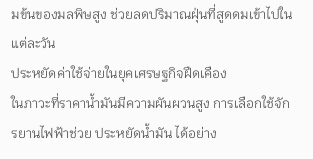มข้นของมลพิษสูง ช่วยลดปริมาณฝุ่นที่สูดดมเข้าไปในแต่ละวัน
ประหยัดค่าใช้จ่ายในยุคเศรษฐกิจฝืดเคือง
ในภาวะที่ราคาน้ำมันมีความผันผวนสูง การเลือกใช้จักรยานไฟฟ้าช่วย ประหยัดน้ำมัน ได้อย่าง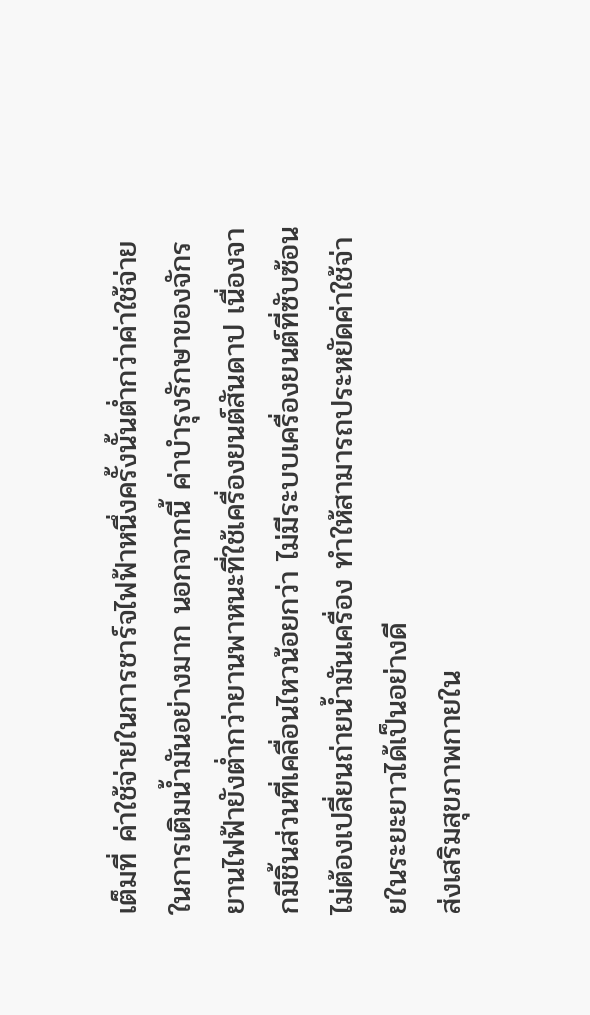เต็มที่ ค่าใช้จ่ายในการชาร์จไฟฟ้าหนึ่งครั้งนั้นต่ำกว่าค่าใช้จ่ายในการเติมน้ำมันอย่างมาก นอกจากนี้ ค่าบำรุงรักษาของจักรยานไฟฟ้ายังต่ำกว่ายานพาหนะที่ใช้เครื่องยนต์สันดาป เนื่องจากมีชิ้นส่วนที่เคลื่อนไหวน้อยกว่า ไม่มีระบบเครื่องยนต์ที่ซับซ้อน ไม่ต้องเปลี่ยนถ่ายน้ำมันเครื่อง ทำให้สามารถประหยัดค่าใช้จ่ายในระยะยาวได้เป็นอย่างดี
ส่งเสริมสุขภาพกายใน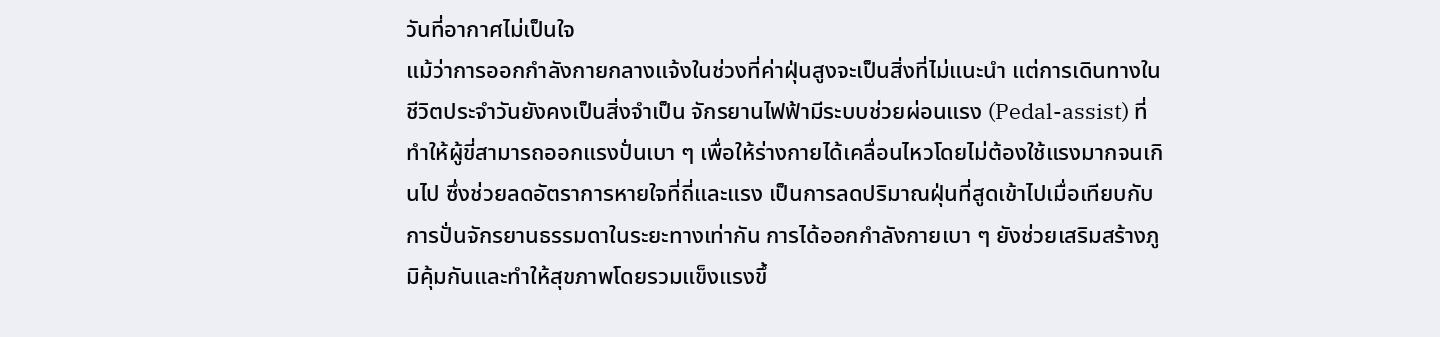วันที่อากาศไม่เป็นใจ
แม้ว่าการออกกำลังกายกลางแจ้งในช่วงที่ค่าฝุ่นสูงจะเป็นสิ่งที่ไม่แนะนำ แต่การเดินทางในชีวิตประจำวันยังคงเป็นสิ่งจำเป็น จักรยานไฟฟ้ามีระบบช่วยผ่อนแรง (Pedal-assist) ที่ทำให้ผู้ขี่สามารถออกแรงปั่นเบา ๆ เพื่อให้ร่างกายได้เคลื่อนไหวโดยไม่ต้องใช้แรงมากจนเกินไป ซึ่งช่วยลดอัตราการหายใจที่ถี่และแรง เป็นการลดปริมาณฝุ่นที่สูดเข้าไปเมื่อเทียบกับการปั่นจักรยานธรรมดาในระยะทางเท่ากัน การได้ออกกำลังกายเบา ๆ ยังช่วยเสริมสร้างภูมิคุ้มกันและทำให้สุขภาพโดยรวมแข็งแรงขึ้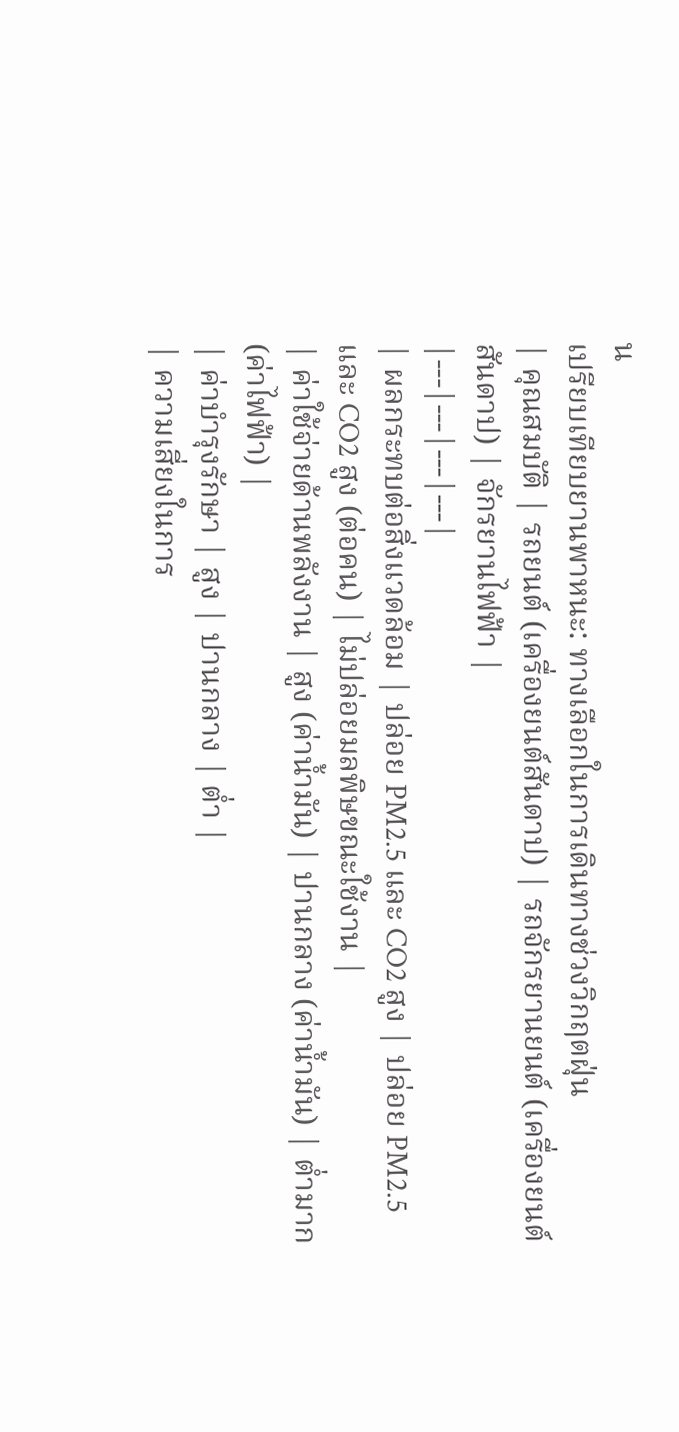น
เปรียบเทียบยานพาหนะ: ทางเลือกในการเดินทางช่วงวิกฤตฝุ่น
| คุณสมบัติ | รถยนต์ (เครื่องยนต์สันดาป) | รถจักรยานยนต์ (เครื่องยนต์สันดาป) | จักรยานไฟฟ้า |
|---|---|---|---|
| ผลกระทบต่อสิ่งแวดล้อม | ปล่อย PM2.5 และ CO2 สูง | ปล่อย PM2.5 และ CO2 สูง (ต่อคน) | ไม่ปล่อยมลพิษขณะใช้งาน |
| ค่าใช้จ่ายด้านพลังงาน | สูง (ค่าน้ำมัน) | ปานกลาง (ค่าน้ำมัน) | ต่ำมาก (ค่าไฟฟ้า) |
| ค่าบำรุงรักษา | สูง | ปานกลาง | ต่ำ |
| ความเสี่ยงในการ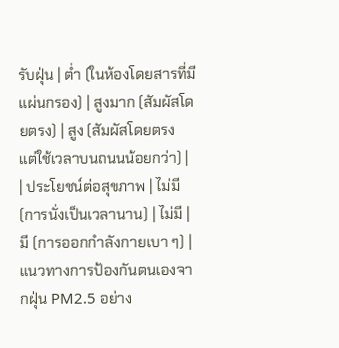รับฝุ่น | ต่ำ (ในห้องโดยสารที่มีแผ่นกรอง) | สูงมาก (สัมผัสโดยตรง) | สูง (สัมผัสโดยตรง แต่ใช้เวลาบนถนนน้อยกว่า) |
| ประโยชน์ต่อสุขภาพ | ไม่มี (การนั่งเป็นเวลานาน) | ไม่มี | มี (การออกกำลังกายเบา ๆ) |
แนวทางการป้องกันตนเองจากฝุ่น PM2.5 อย่าง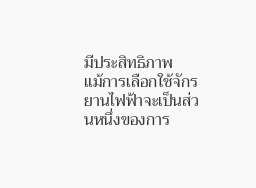มีประสิทธิภาพ
แม้การเลือกใช้จักรยานไฟฟ้าจะเป็นส่วนหนึ่งของการ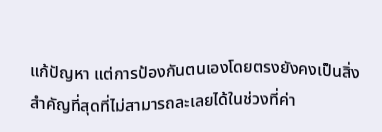แก้ปัญหา แต่การป้องกันตนเองโดยตรงยังคงเป็นสิ่งสำคัญที่สุดที่ไม่สามารถละเลยได้ในช่วงที่ค่า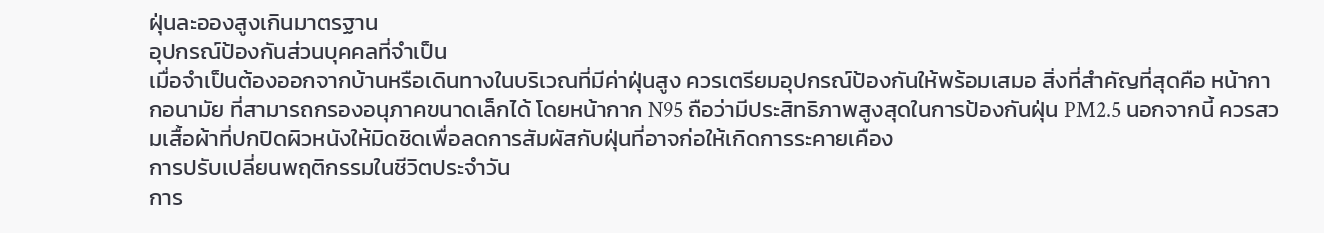ฝุ่นละอองสูงเกินมาตรฐาน
อุปกรณ์ป้องกันส่วนบุคคลที่จำเป็น
เมื่อจำเป็นต้องออกจากบ้านหรือเดินทางในบริเวณที่มีค่าฝุ่นสูง ควรเตรียมอุปกรณ์ป้องกันให้พร้อมเสมอ สิ่งที่สำคัญที่สุดคือ หน้ากากอนามัย ที่สามารถกรองอนุภาคขนาดเล็กได้ โดยหน้ากาก N95 ถือว่ามีประสิทธิภาพสูงสุดในการป้องกันฝุ่น PM2.5 นอกจากนี้ ควรสวมเสื้อผ้าที่ปกปิดผิวหนังให้มิดชิดเพื่อลดการสัมผัสกับฝุ่นที่อาจก่อให้เกิดการระคายเคือง
การปรับเปลี่ยนพฤติกรรมในชีวิตประจำวัน
การ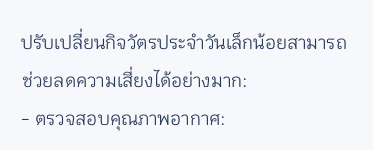ปรับเปลี่ยนกิจวัตรประจำวันเล็กน้อยสามารถช่วยลดความเสี่ยงได้อย่างมาก:
- ตรวจสอบคุณภาพอากาศ: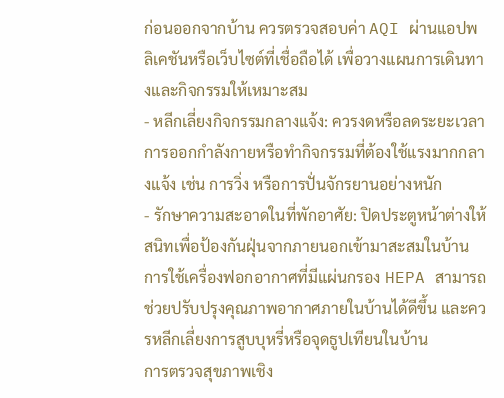ก่อนออกจากบ้าน ควรตรวจสอบค่า AQI ผ่านแอปพลิเคชันหรือเว็บไซต์ที่เชื่อถือได้ เพื่อวางแผนการเดินทางและกิจกรรมให้เหมาะสม
- หลีกเลี่ยงกิจกรรมกลางแจ้ง: ควรงดหรือลดระยะเวลาการออกกำลังกายหรือทำกิจกรรมที่ต้องใช้แรงมากกลางแจ้ง เช่น การวิ่ง หรือการปั่นจักรยานอย่างหนัก
- รักษาความสะอาดในที่พักอาศัย: ปิดประตูหน้าต่างให้สนิทเพื่อป้องกันฝุ่นจากภายนอกเข้ามาสะสมในบ้าน การใช้เครื่องฟอกอากาศที่มีแผ่นกรอง HEPA สามารถช่วยปรับปรุงคุณภาพอากาศภายในบ้านได้ดีขึ้น และควรหลีกเลี่ยงการสูบบุหรี่หรือจุดธูปเทียนในบ้าน
การตรวจสุขภาพเชิง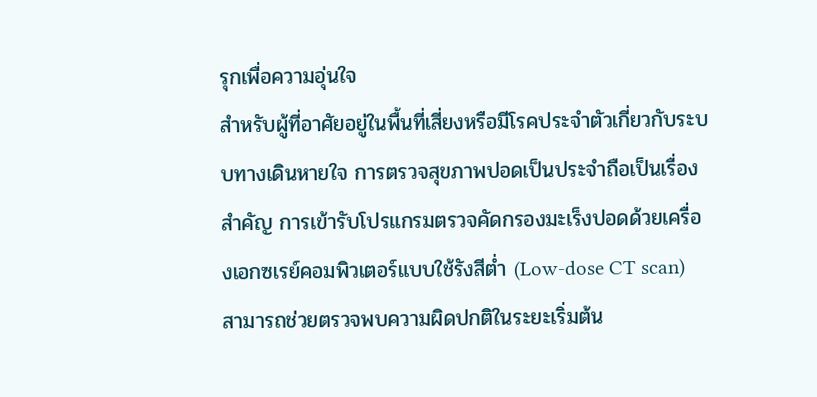รุกเพื่อความอุ่นใจ
สำหรับผู้ที่อาศัยอยู่ในพื้นที่เสี่ยงหรือมีโรคประจำตัวเกี่ยวกับระบบทางเดินหายใจ การตรวจสุขภาพปอดเป็นประจำถือเป็นเรื่องสำคัญ การเข้ารับโปรแกรมตรวจคัดกรองมะเร็งปอดด้วยเครื่องเอกซเรย์คอมพิวเตอร์แบบใช้รังสีต่ำ (Low-dose CT scan) สามารถช่วยตรวจพบความผิดปกติในระยะเริ่มต้น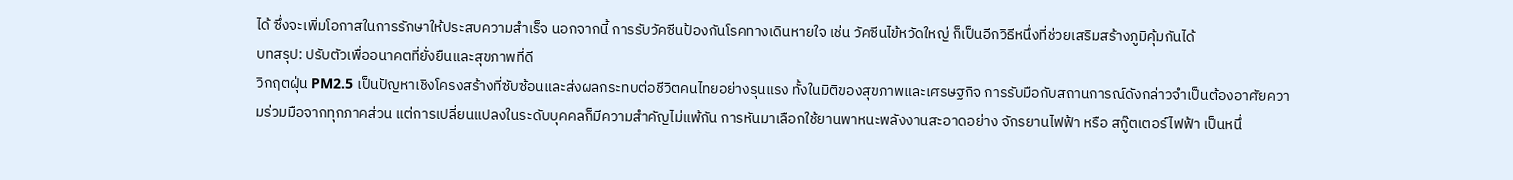ได้ ซึ่งจะเพิ่มโอกาสในการรักษาให้ประสบความสำเร็จ นอกจากนี้ การรับวัคซีนป้องกันโรคทางเดินหายใจ เช่น วัคซีนไข้หวัดใหญ่ ก็เป็นอีกวิธีหนึ่งที่ช่วยเสริมสร้างภูมิคุ้มกันได้
บทสรุป: ปรับตัวเพื่ออนาคตที่ยั่งยืนและสุขภาพที่ดี
วิกฤตฝุ่น PM2.5 เป็นปัญหาเชิงโครงสร้างที่ซับซ้อนและส่งผลกระทบต่อชีวิตคนไทยอย่างรุนแรง ทั้งในมิติของสุขภาพและเศรษฐกิจ การรับมือกับสถานการณ์ดังกล่าวจำเป็นต้องอาศัยความร่วมมือจากทุกภาคส่วน แต่การเปลี่ยนแปลงในระดับบุคคลก็มีความสำคัญไม่แพ้กัน การหันมาเลือกใช้ยานพาหนะพลังงานสะอาดอย่าง จักรยานไฟฟ้า หรือ สกู๊ตเตอร์ไฟฟ้า เป็นหนึ่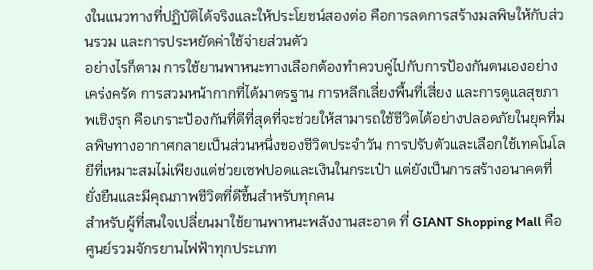งในแนวทางที่ปฏิบัติได้จริงและให้ประโยชน์สองต่อ คือการลดการสร้างมลพิษให้กับส่วนรวม และการประหยัดค่าใช้จ่ายส่วนตัว
อย่างไรก็ตาม การใช้ยานพาหนะทางเลือกต้องทำควบคู่ไปกับการป้องกันตนเองอย่างเคร่งครัด การสวมหน้ากากที่ได้มาตรฐาน การหลีกเลี่ยงพื้นที่เสี่ยง และการดูแลสุขภาพเชิงรุก คือเกราะป้องกันที่ดีที่สุดที่จะช่วยให้สามารถใช้ชีวิตได้อย่างปลอดภัยในยุคที่มลพิษทางอากาศกลายเป็นส่วนหนึ่งของชีวิตประจำวัน การปรับตัวและเลือกใช้เทคโนโลยีที่เหมาะสมไม่เพียงแต่ช่วยเซฟปอดและเงินในกระเป๋า แต่ยังเป็นการสร้างอนาคตที่ยั่งยืนและมีคุณภาพชีวิตที่ดีขึ้นสำหรับทุกคน
สำหรับผู้ที่สนใจเปลี่ยนมาใช้ยานพาหนะพลังงานสะอาด ที่ GIANT Shopping Mall คือศูนย์รวมจักรยานไฟฟ้าทุกประเภท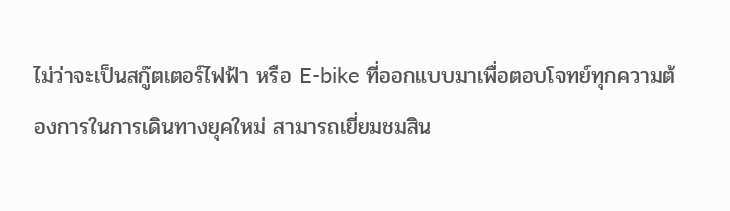ไม่ว่าจะเป็นสกู๊ตเตอร์ไฟฟ้า หรือ E-bike ที่ออกแบบมาเพื่อตอบโจทย์ทุกความต้องการในการเดินทางยุคใหม่ สามารถเยี่ยมชมสิน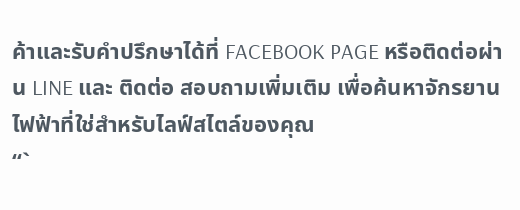ค้าและรับคำปรึกษาได้ที่ FACEBOOK PAGE หรือติดต่อผ่าน LINE และ ติดต่อ สอบถามเพิ่มเติม เพื่อค้นหาจักรยานไฟฟ้าที่ใช่สำหรับไลฟ์สไตล์ของคุณ
“`